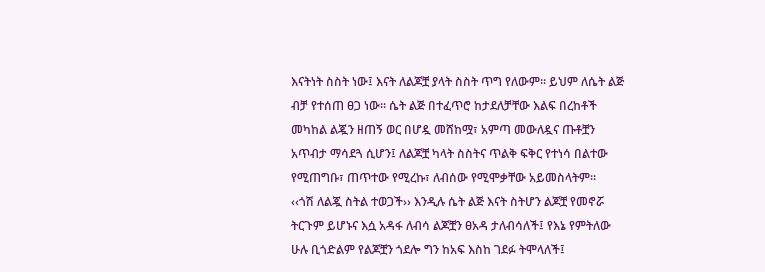እናትነት ስስት ነው፤ እናት ለልጆቿ ያላት ስስት ጥግ የለውም። ይህም ለሴት ልጅ ብቻ የተሰጠ ፀጋ ነው። ሴት ልጅ በተፈጥሮ ከታደለቻቸው እልፍ በረከቶች መካከል ልጇን ዘጠኝ ወር በሆዷ መሸከሟ፣ አምጣ መውለዷና ጡቶቿን አጥብታ ማሳደጓ ሲሆን፤ ለልጆቿ ካላት ስስትና ጥልቅ ፍቅር የተነሳ በልተው የሚጠግቡ፣ ጠጥተው የሚረኩ፣ ለብሰው የሚሞቃቸው አይመስላትም።
‹‹ጎሽ ለልጇ ስትል ተወጋች›› እንዲሉ ሴት ልጅ እናት ስትሆን ልጆቿ የመኖሯ ትርጉም ይሆኑና እሷ አዳፋ ለብሳ ልጆቿን ፀአዳ ታለብሳለች፤ የእኔ የምትለው ሁሉ ቢጎድልም የልጆቿን ጎደሎ ግን ከአፍ እስከ ገደፉ ትሞላለች፤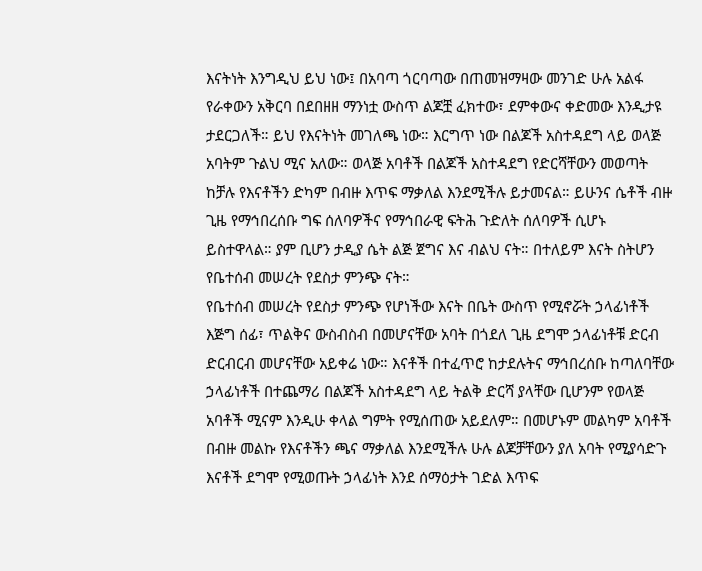እናትነት እንግዲህ ይህ ነው፤ በአባጣ ጎርባጣው በጠመዝማዛው መንገድ ሁሉ አልፋ የራቀውን አቅርባ በደበዘዘ ማንነቷ ውስጥ ልጆቿ ፈክተው፣ ደምቀውና ቀድመው እንዲታዩ ታደርጋለች። ይህ የእናትነት መገለጫ ነው። እርግጥ ነው በልጆች አስተዳደግ ላይ ወላጅ አባትም ጉልህ ሚና አለው። ወላጅ አባቶች በልጆች አስተዳደግ የድርሻቸውን መወጣት ከቻሉ የእናቶችን ድካም በብዙ እጥፍ ማቃለል እንደሚችሉ ይታመናል። ይሁንና ሴቶች ብዙ ጊዜ የማኅበረሰቡ ግፍ ሰለባዎችና የማኅበራዊ ፍትሕ ጉድለት ሰለባዎች ሲሆኑ ይስተዋላል። ያም ቢሆን ታዲያ ሴት ልጅ ጀግና እና ብልህ ናት። በተለይም እናት ስትሆን የቤተሰብ መሠረት የደስታ ምንጭ ናት።
የቤተሰብ መሠረት የደስታ ምንጭ የሆነችው እናት በቤት ውስጥ የሚኖሯት ኃላፊነቶች እጅግ ሰፊ፣ ጥልቅና ውስብስብ በመሆናቸው አባት በጎደለ ጊዜ ደግሞ ኃላፊነቶቹ ድርብ ድርብርብ መሆናቸው አይቀሬ ነው። እናቶች በተፈጥሮ ከታደሉትና ማኅበረሰቡ ከጣለባቸው ኃላፊነቶች በተጨማሪ በልጆች አስተዳደግ ላይ ትልቅ ድርሻ ያላቸው ቢሆንም የወላጅ አባቶች ሚናም እንዲሁ ቀላል ግምት የሚሰጠው አይደለም። በመሆኑም መልካም አባቶች በብዙ መልኩ የእናቶችን ጫና ማቃለል እንደሚችሉ ሁሉ ልጆቻቸውን ያለ አባት የሚያሳድጉ እናቶች ደግሞ የሚወጡት ኃላፊነት እንደ ሰማዕታት ገድል እጥፍ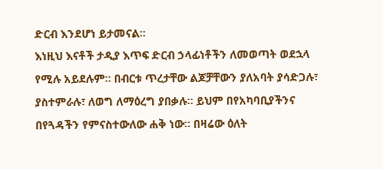ድርብ እንደሆነ ይታመናል።
እነዚህ እናቶች ታዲያ እጥፍ ድርብ ኃላፊነቶችን ለመወጣት ወደኋላ የሚሉ አይደሉም። በብርቱ ጥረታቸው ልጆቻቸውን ያለአባት ያሳድጋሉ፣ ያስተምራሉ፣ ለወግ ለማዕረግ ያበቃሉ። ይህም በየአካባቢያችንና በየጓዳችን የምናስተውለው ሐቅ ነው። በዛሬው ዕለት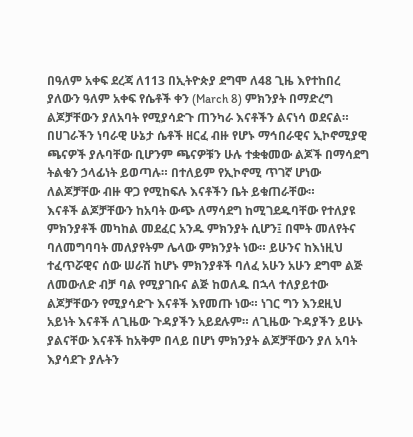በዓለም አቀፍ ደረጃ ለ113 በኢትዮጵያ ደግሞ ለ48 ጊዜ እየተከበረ ያለውን ዓለም አቀፍ የሴቶች ቀን (March 8) ምክንያት በማድረግ ልጆቻቸውን ያለአባት የሚያሳድጉ ጠንካራ እናቶችን ልናነሳ ወደናል።
በሀገራችን ነባራዊ ሁኔታ ሴቶች ዘርፈ ብዙ የሆኑ ማኅበራዊና ኢኮኖሚያዊ ጫናዎች ያሉባቸው ቢሆንም ጫናዎቹን ሁሉ ተቋቁመው ልጆች በማሳደግ ትልቁን ኃላፊነት ይወጣሉ። በተለይም የኢኮኖሚ ጥገኛ ሆነው ለልጆቻቸው ብዙ ዋጋ የሚከፍሉ እናቶችን ቤት ይቁጠራቸው።
እናቶች ልጆቻቸውን ከአባት ውጭ ለማሳደግ ከሚገደዱባቸው የተለያዩ ምክንያቶች መካከል መደፈር አንዱ ምክንያት ሲሆን፤ በሞት መለየትና ባለመግባባት መለያየትም ሌላው ምክንያት ነው። ይሁንና ከእነዚህ ተፈጥሯዊና ሰው ሠራሽ ከሆኑ ምክንያቶች ባለፈ አሁን አሁን ደግሞ ልጅ ለመውለድ ብቻ ባል የሚያገቡና ልጅ ከወለዱ በኋላ ተለያይተው ልጆቻቸውን የሚያሳድጉ እናቶች እየመጡ ነው። ነገር ግን እንደዚህ አይነት እናቶች ለጊዜው ጉዳያችን አይደሉም። ለጊዜው ጉዳያችን ይሁኑ ያልናቸው እናቶች ከአቅም በላይ በሆነ ምክንያት ልጆቻቸውን ያለ አባት እያሳደጉ ያሉትን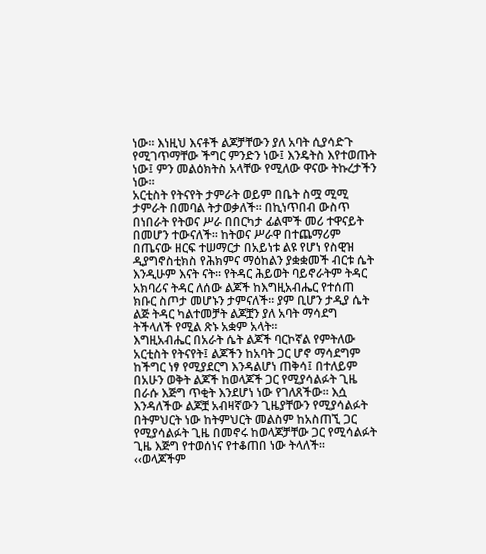ነው። እነዚህ እናቶች ልጆቻቸውን ያለ አባት ሲያሳድጉ የሚገጥማቸው ችግር ምንድን ነው፤ እንዴትስ እየተወጡት ነው፤ ምን መልዕክትስ አላቸው የሚለው ዋናው ትኩረታችን ነው።
አርቲስት የትናየት ታምራት ወይም በቤት ስሟ ሚሚ ታምራት በመባል ትታወቃለች። በኪነጥበብ ውስጥ በነበራት የትወና ሥራ በበርካታ ፊልሞች መሪ ተዋናይት በመሆን ተውናለች። ከትወና ሥራዋ በተጨማሪም በጤናው ዘርፍ ተሠማርታ በአይነቱ ልዩ የሆነ የስዊዝ ዲያግኖስቲክስ የሕክምና ማዕከልን ያቋቋመች ብርቱ ሴት እንዲሁም እናት ናት። የትዳር ሕይወት ባይኖራትም ትዳር አክባሪና ትዳር ለሰው ልጆች ከእግዚአብሔር የተሰጠ ክቡር ስጦታ መሆኑን ታምናለች። ያም ቢሆን ታዲያ ሴት ልጅ ትዳር ካልተመቻት ልጆቿን ያለ አባት ማሳደግ ትችላለች የሚል ጽኑ አቋም አላት።
እግዚአብሔር በአራት ሴት ልጆች ባርኮኛል የምትለው አርቲስት የትናየት፤ ልጆችን ከአባት ጋር ሆኖ ማሳደግም ከችግር ነፃ የሚያደርግ እንዳልሆነ ጠቅሳ፤ በተለይም በአሁን ወቅት ልጆች ከወላጆች ጋር የሚያሳልፉት ጊዜ በራሱ እጅግ ጥቂት እንደሆነ ነው የገለጸችው። እሷ እንዳለችው ልጆቿ አብዛኛውን ጊዜያቸውን የሚያሳልፉት በትምህርት ነው ከትምህርት መልስም ከአስጠኚ ጋር የሚያሳልፉት ጊዜ በመኖሩ ከወላጆቻቸው ጋር የሚሳልፉት ጊዜ እጅግ የተወሰነና የተቆጠበ ነው ትላለች።
‹‹ወላጆችም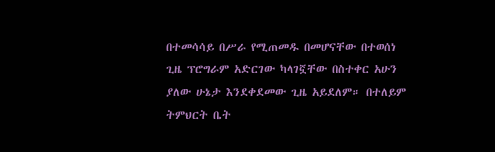በተመሳሳይ በሥራ የሚጠመዱ በመሆናቸው በተወሰነ ጊዜ ፕሮግራም አድርገው ካላገኟቸው በስተቀር አሁን ያለው ሁኔታ እንደቀደመው ጊዜ አይደለም። በተለይም ትምህርት ቤት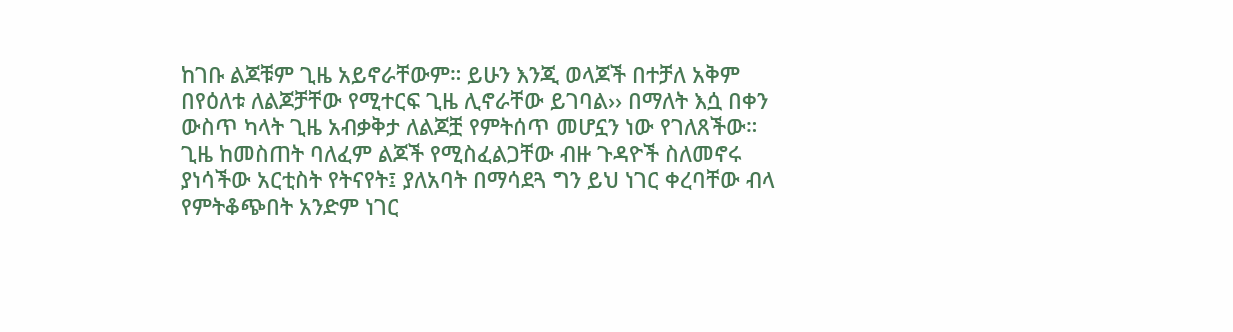ከገቡ ልጆቹም ጊዜ አይኖራቸውም። ይሁን እንጂ ወላጆች በተቻለ አቅም በየዕለቱ ለልጆቻቸው የሚተርፍ ጊዜ ሊኖራቸው ይገባል›› በማለት እሷ በቀን ውስጥ ካላት ጊዜ አብቃቅታ ለልጆቿ የምትሰጥ መሆኗን ነው የገለጸችው።
ጊዜ ከመስጠት ባለፈም ልጆች የሚስፈልጋቸው ብዙ ጉዳዮች ስለመኖሩ ያነሳችው አርቲስት የትናየት፤ ያለአባት በማሳደጓ ግን ይህ ነገር ቀረባቸው ብላ የምትቆጭበት አንድም ነገር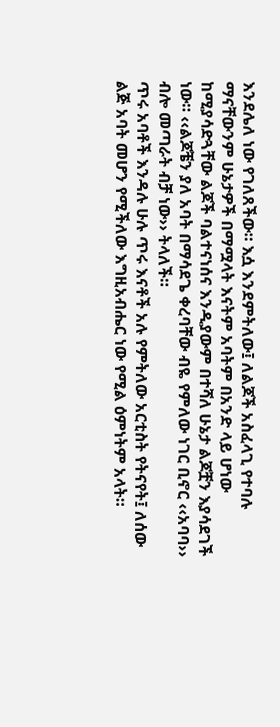እንደሌለ ነው የገለጸችው። እሷ እንደምትለው፤ ለልጆች አስፈላጊ የተባሉ ማናቸውንም ሁኔታዎች በማሟላት እናትም አባትም በአንድ ላይ ሆነው ከሚያሳድጓቸው ልጆች ባልተናነሰና እንዲያውም በተሻለ ሁኔታ ልጆቿን እያሳደገች ነው። ‹‹ልጆቼን ያለ አባት በማሳደጌ ቀረባቸው ብዬ የምለው ነገር ቢኖር ‹‹አባባ›› ብሎ መጣራት ብቻ ነው›› ትላለች።
ጥሩ አባቶች እንዳሉ ሁሉ ጥሩ እናቶች አሉ የምትለው አርቲስት የትናየት፤ ለሰው ልጅ አባት መሆን የሚችለው እግዚአብሔር ነው የሚል ዕምነትም አላት።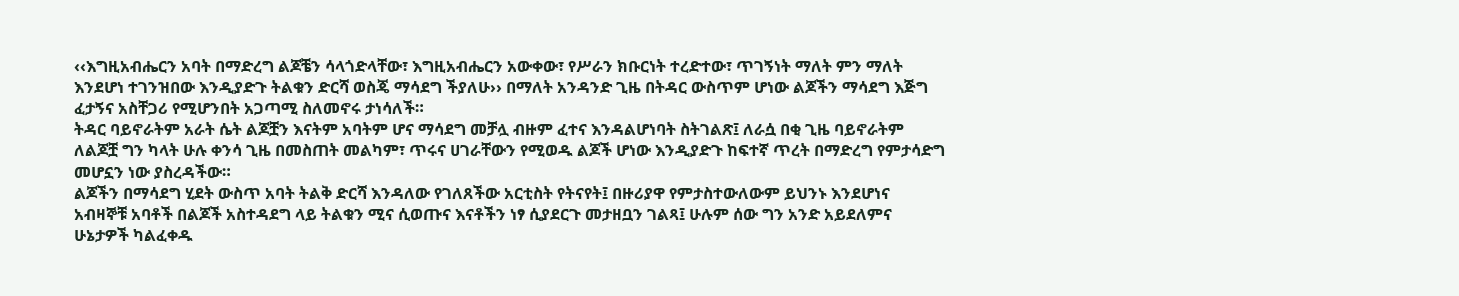‹‹እግዚአብሔርን አባት በማድረግ ልጆቼን ሳላጎድላቸው፣ እግዚአብሔርን አውቀው፣ የሥራን ክቡርነት ተረድተው፣ ጥገኝነት ማለት ምን ማለት እንደሆነ ተገንዝበው እንዲያድጉ ትልቁን ድርሻ ወስጄ ማሳደግ ችያለሁ›› በማለት አንዳንድ ጊዜ በትዳር ውስጥም ሆነው ልጆችን ማሳደግ እጅግ ፈታኝና አስቸጋሪ የሚሆንበት አጋጣሚ ስለመኖሩ ታነሳለች።
ትዳር ባይኖራትም አራት ሴት ልጆቿን እናትም አባትም ሆና ማሳደግ መቻሏ ብዙም ፈተና እንዳልሆነባት ስትገልጽ፤ ለራሷ በቂ ጊዜ ባይኖራትም ለልጆቿ ግን ካላት ሁሉ ቀንሳ ጊዜ በመስጠት መልካም፣ ጥሩና ሀገራቸውን የሚወዱ ልጆች ሆነው እንዲያድጉ ከፍተኛ ጥረት በማድረግ የምታሳድግ መሆኗን ነው ያስረዳችው።
ልጆችን በማሳደግ ሂደት ውስጥ አባት ትልቅ ድርሻ እንዳለው የገለጸችው አርቲስት የትናየት፤ በዙሪያዋ የምታስተውለውም ይህንኑ እንደሆነና አብዛኞቹ አባቶች በልጆች አስተዳደግ ላይ ትልቁን ሚና ሲወጡና እናቶችን ነፃ ሲያደርጉ መታዘቧን ገልጻ፤ ሁሉም ሰው ግን አንድ አይደለምና ሁኔታዎች ካልፈቀዱ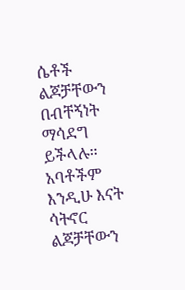ሴቶች ልጆቻቸውን በብቸኝነት ማሳደግ ይችላሉ። አባቶችም እንዲሁ እናት ሳትኖር ልጆቻቸውን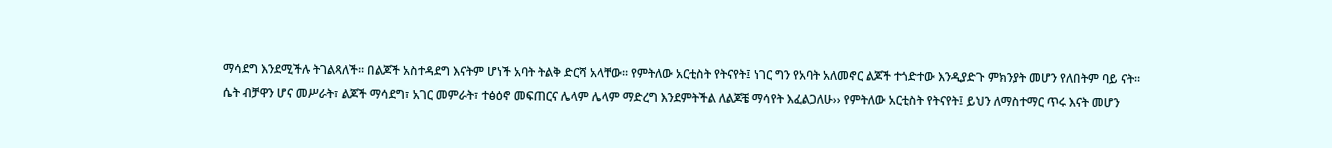ማሳደግ እንደሚችሉ ትገልጻለች። በልጆች አስተዳደግ እናትም ሆነች አባት ትልቅ ድርሻ አላቸው። የምትለው አርቲስት የትናየት፤ ነገር ግን የአባት አለመኖር ልጆች ተጎድተው እንዲያድጉ ምክንያት መሆን የለበትም ባይ ናት።
ሴት ብቻዋን ሆና መሥራት፣ ልጆች ማሳደግ፣ አገር መምራት፣ ተፅዕኖ መፍጠርና ሌላም ሌላም ማድረግ እንደምትችል ለልጆቼ ማሳየት እፈልጋለሁ›› የምትለው አርቲስት የትናየት፤ ይህን ለማስተማር ጥሩ እናት መሆን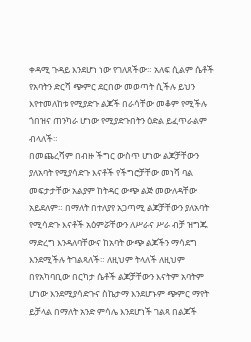ቀዳሚ ጉዳይ እንደሆነ ነው የገለጸችው። አለፍ ሲልም ሴቶች የአባትን ድርሻ ጭምር ደርበው መወጣት ሲችሉ ይህን እየተመለከቱ የሚያድጉ ልጆች በራሳቸው መቆም የሚችሉ ጎበዝና ጠንካራ ሆነው የሚያድጉበትን ዕድል ይፈጥራልም ብላለች።
በመጨረሻም በብዙ ችግር ውስጥ ሆነው ልጆቻቸውን ያለአባት የሚያሳድጉ እናቶች የችግሮቻቸው መነሻ ባል መፍታታቸው አልያም ከትዳር ውጭ ልጅ መውለዳቸው አይደለም። በማለት በተለያየ አጋጣሚ ልጆቻቸውን ያለአባት የሚሳድጉ እናቶች አዕምሯቸውን ለሥራና ሥራ ብቻ ዝግጁ ማድረግ እንዳለባቸውና ከአባት ውጭ ልጆችን ማሳደግ እንደሚችሉ ትገልጻለች። ለዚህም ትላለች ለዚህም በየአካባቢው በርካታ ሴቶች ልጆቻቸውን እናትም አባትም ሆነው እንደሚያሳድጉና ስኬታማ እንደሆኑም ጭምር ማየት ይቻላል በማለት አንድ ምሳሌ እንደሆነች ገልጻ በልጆች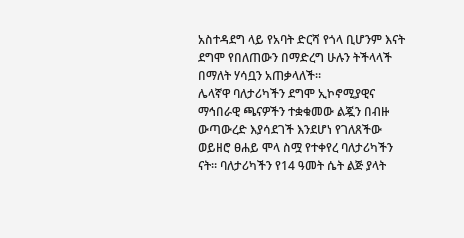አስተዳደግ ላይ የአባት ድርሻ የጎላ ቢሆንም እናት ደግሞ የበለጠውን በማድረግ ሁሉን ትችላላች በማለት ሃሳቧን አጠቃላለች።
ሌላኛዋ ባለታሪካችን ደግሞ ኢኮኖሚያዊና ማኅበራዊ ጫናዎችን ተቋቁመው ልጇን በብዙ ውጣውረድ እያሳደገች እንደሆነ የገለጸችው ወይዘሮ ፀሐይ ሞላ ስሟ የተቀየረ ባለታሪካችን ናት። ባለታሪካችን የ14 ዓመት ሴት ልጅ ያላት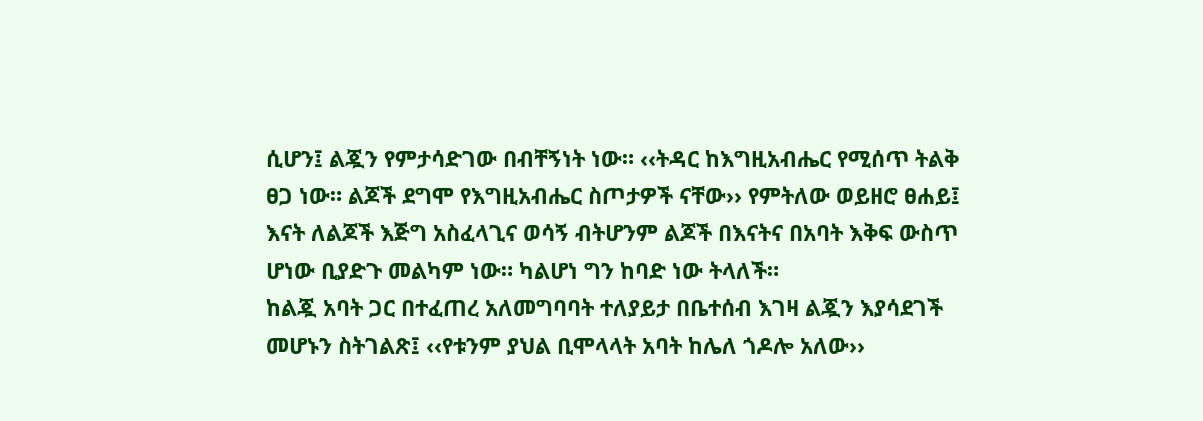ሲሆን፤ ልጇን የምታሳድገው በብቸኝነት ነው። ‹‹ትዳር ከእግዚአብሔር የሚሰጥ ትልቅ ፀጋ ነው። ልጆች ደግሞ የእግዚአብሔር ስጦታዎች ናቸው›› የምትለው ወይዘሮ ፀሐይ፤ እናት ለልጆች እጅግ አስፈላጊና ወሳኝ ብትሆንም ልጆች በእናትና በአባት እቅፍ ውስጥ ሆነው ቢያድጉ መልካም ነው። ካልሆነ ግን ከባድ ነው ትላለች።
ከልጇ አባት ጋር በተፈጠረ አለመግባባት ተለያይታ በቤተሰብ እገዛ ልጇን እያሳደገች መሆኑን ስትገልጽ፤ ‹‹የቱንም ያህል ቢሞላላት አባት ከሌለ ጎዶሎ አለው››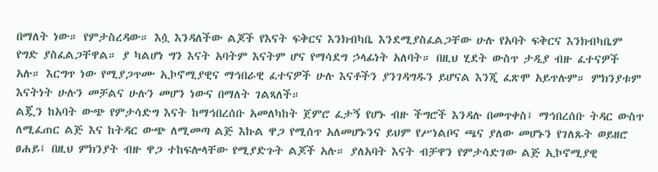በማለት ነው። የምታስረዳው። እሷ እንዳለችው ልጆች የእናት ፍቅርና እንክብካቤ እንደሚያስፈልጋቸው ሁሉ የአባት ፍቅርና እንክብካቤም የግድ ያስፈልጋቸዋል። ያ ካልሆነ ግን እናት አባትም እናትም ሆና የማሳደግ ኃላፊነት አለባት። በዚህ ሂደት ውስጥ ታዲያ ብዙ ፈተናዎች አሉ። እርግጥ ነው የሚያጋጥሙ ኢኮኖሚያዊና ማኅበራዊ ፈተናዎች ሁሉ እናቶችን ያንገዳግዱን ይሆናል እንጂ ፈጽሞ አይጥሉም። ምክንያቱም እናትነት ሁሉን መቻልና ሁሉን መሆን ነውና በማለት ገልጻለች።
ልጇን ከአባት ውጭ የምታሳድግ እናት ከማኅበረሰቡ አመለካከት ጀምሮ ፈታኝ የሆኑ ብዙ ችግሮች እንዳሉ በመጥቀስ፤ ማኅበረሰቡ ትዳር ውስጥ ለሚፈጠር ልጅ እና ከትዳር ውጭ ለሚመጣ ልጅ እኩል ዋጋ የሚሰጥ አለመሆኑንና ይህም የሥነልቦና ጫና ያለው መሆኑን የገለጹት ወይዘሮ ፀሐይ፤ በዚህ ምክንያት ብዙ ዋጋ ተከፍሎላቸው የሚያድጉት ልጆች አሉ። ያለአባት እናት ብቻዋን የምታሳድገው ልጅ ኢኮኖሚያዊ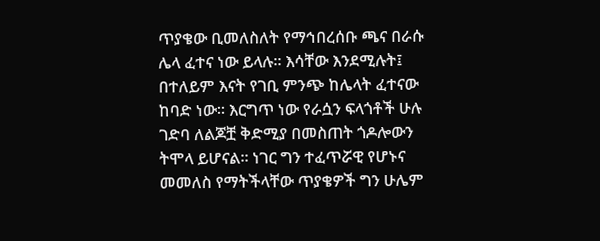ጥያቄው ቢመለስለት የማኅበረሰቡ ጫና በራሱ ሌላ ፈተና ነው ይላሉ። እሳቸው እንደሚሉት፤ በተለይም እናት የገቢ ምንጭ ከሌላት ፈተናው ከባድ ነው። እርግጥ ነው የራሷን ፍላጎቶች ሁሉ ገድባ ለልጆቿ ቅድሚያ በመስጠት ጎዶሎውን ትሞላ ይሆናል። ነገር ግን ተፈጥሯዊ የሆኑና መመለስ የማትችላቸው ጥያቄዎች ግን ሁሌም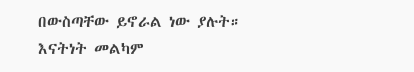በውስጣቸው ይኖራል ነው ያሉት።
እናትነት መልካም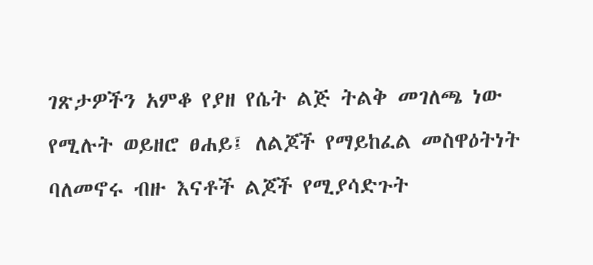ገጽታዎችን አምቆ የያዘ የሴት ልጅ ትልቅ መገለጫ ነው የሚሉት ወይዘሮ ፀሐይ፤ ለልጆች የማይከፈል መስዋዕትነት ባለመኖሩ ብዙ እናቶች ልጆች የሚያሳድጉት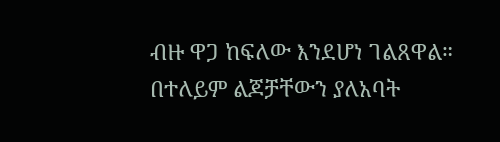ብዙ ዋጋ ከፍለው እንደሆነ ገልጸዋል። በተለይም ልጆቻቸውን ያለአባት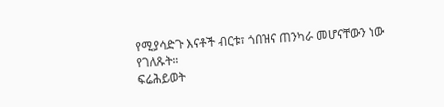የሚያሳድጉ እናቶች ብርቱ፣ ጎበዝና ጠንካራ መሆናቸውን ነው የገለጹት።
ፍሬሕይወት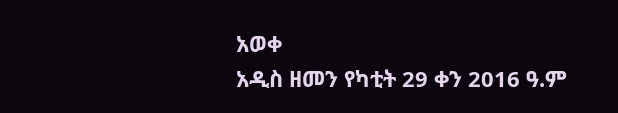አወቀ
አዲስ ዘመን የካቲት 29 ቀን 2016 ዓ.ም